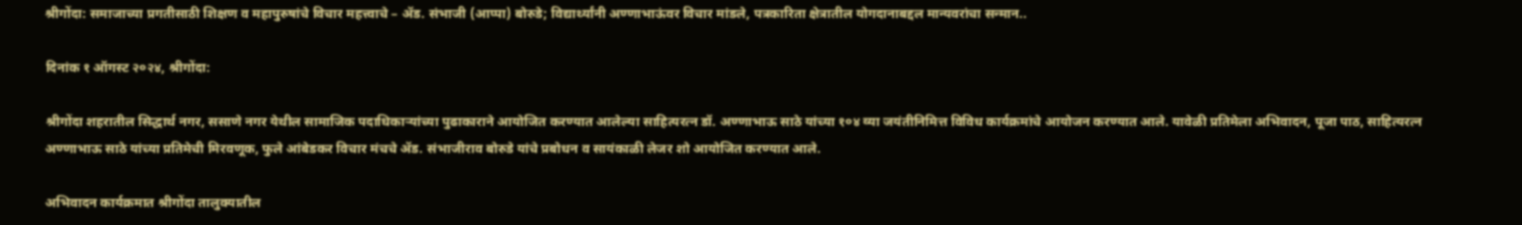श्रीगोंदा: समाजाच्या प्रगतीसाठी शिक्षण व महापुरुषांचे विचार महत्त्वाचे – ॲड. संभाजी (आप्पा) बोरुडे; विद्यार्थ्यांनी अण्णाभाऊंवर विचार मांडले, पत्रकारिता क्षेत्रातील योगदानाबद्दल मान्यवरांचा सन्मान..

दिनांक १ ऑगस्ट २०२४, श्रीगोंदा:

श्रीगोंदा शहरातील सिद्धार्थ नगर, ससाणे नगर येथील सामाजिक पदाधिकाऱ्यांच्या पुढाकाराने आयोजित करण्यात आलेल्या साहित्यरत्न डॉ. अण्णाभाऊ साठे यांच्या १०४ व्या जयंतीनिमित्त विविध कार्यक्रमांचे आयोजन करण्यात आले. यावेळी प्रतिमेला अभिवादन, पूजा पाठ, साहित्यरत्न अण्णाभाऊ साठे यांच्या प्रतिमेची मिरवणूक, फुले आंबेडकर विचार मंचचे ॲड. संभाजीराव बोरुडे यांचे प्रबोधन व सायंकाळी लेजर शो आयोजित करण्यात आले.

अभिवादन कार्यक्रमात श्रीगोंदा तालुक्यातील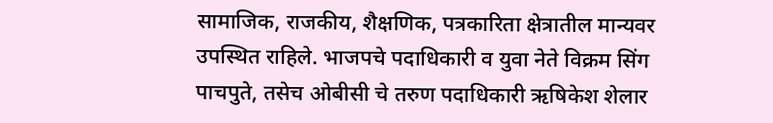सामाजिक, राजकीय, शैक्षणिक, पत्रकारिता क्षेत्रातील मान्यवर उपस्थित राहिले. भाजपचे पदाधिकारी व युवा नेते विक्रम सिंग पाचपुते, तसेच ओबीसी चे तरुण पदाधिकारी ऋषिकेश शेलार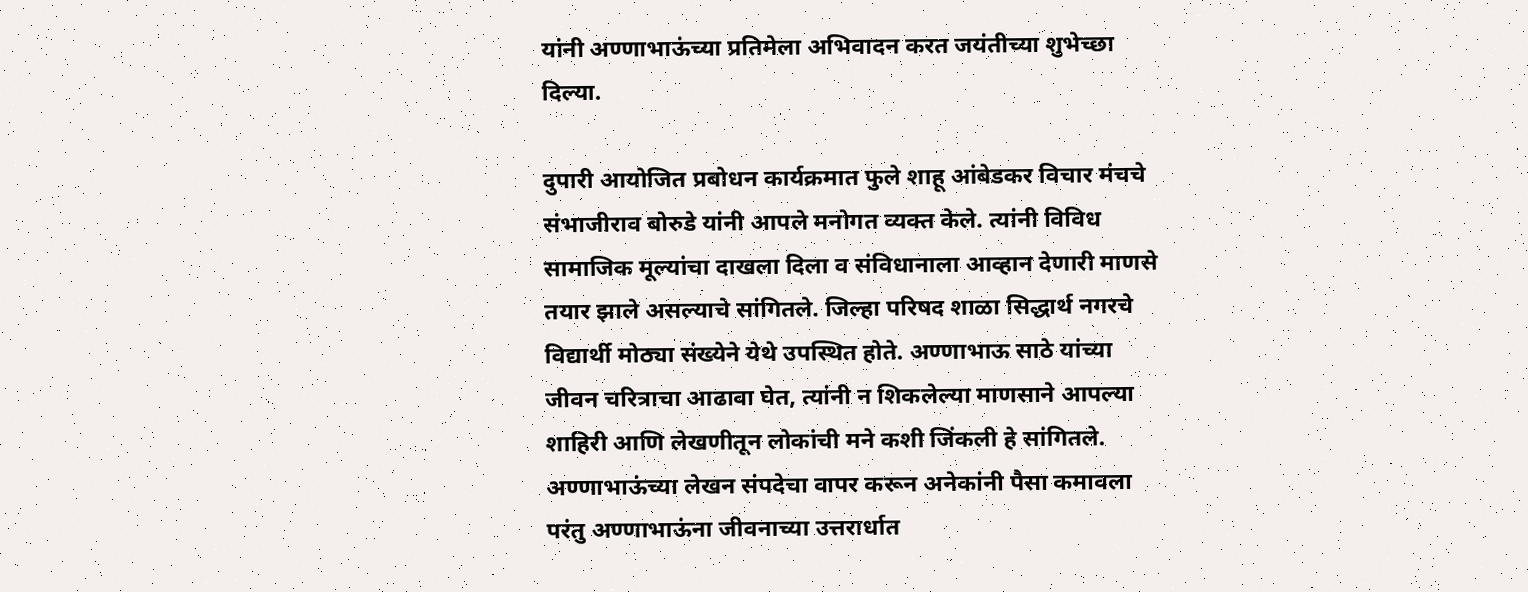यांनी अण्णाभाऊंच्या प्रतिमेला अभिवादन करत जयंतीच्या शुभेच्छा दिल्या.

दुपारी आयोजित प्रबोधन कार्यक्रमात फुले शाहू आंबेडकर विचार मंचचे संभाजीराव बोरुडे यांनी आपले मनोगत व्यक्त केले. त्यांनी विविध सामाजिक मूल्यांचा दाखला दिला व संविधानाला आव्हान देणारी माणसे तयार झाले असल्याचे सांगितले. जिल्हा परिषद शाळा सिद्धार्थ नगरचे विद्यार्थी मोठ्या संख्येने येथे उपस्थित होते. अण्णाभाऊ साठे यांच्या जीवन चरित्राचा आढावा घेत, त्यांनी न शिकलेल्या माणसाने आपल्या शाहिरी आणि लेखणीतून लोकांची मने कशी जिंकली हे सांगितले. अण्णाभाऊंच्या लेखन संपदेचा वापर करून अनेकांनी पैसा कमावला परंतु अण्णाभाऊंना जीवनाच्या उत्तरार्धात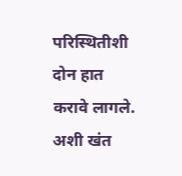परिस्थितीशी दोन हात करावे लागले. अशी खंत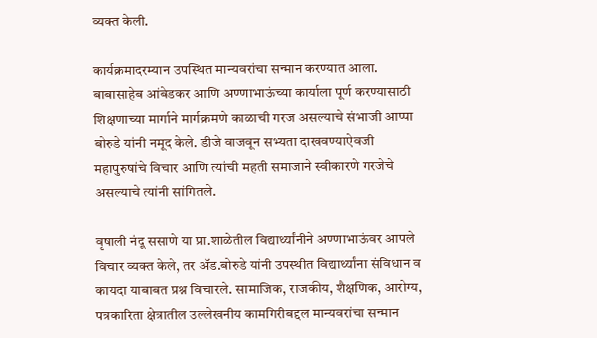व्यक्त केली.

कार्यक्रमादरम्यान उपस्थित मान्यवरांचा सन्मान करण्यात आला. बाबासाहेब आंबेडकर आणि अण्णाभाऊंच्या कार्याला पूर्ण करण्यासाठी शिक्षणाच्या मार्गाने मार्गक्रमणे काळाची गरज असल्याचे संभाजी आप्पा बोरुडे यांनी नमूद केले. डीजे वाजवून सभ्यता दाखवण्याऐवजी महापुरुषांचे विचार आणि त्यांची महती समाजाने स्वीकारणे गरजेचे असल्याचे त्यांनी सांगितले.

वृषाली नंदू ससाणे या प्रा.शाळेतील विद्यार्थ्यांनीने अण्णाभाऊंवर आपले विचार व्यक्त केले, तर ॲड.बोरुडे यांनी उपस्थीत विद्यार्थ्यांना संविधान व कायदा याबाबत प्रश्न विचारले. सामाजिक, राजकीय, शैक्षणिक, आरोग्य, पत्रकारिता क्षेत्रातील उल्लेखनीय कामगिरीबद्दल मान्यवरांचा सन्मान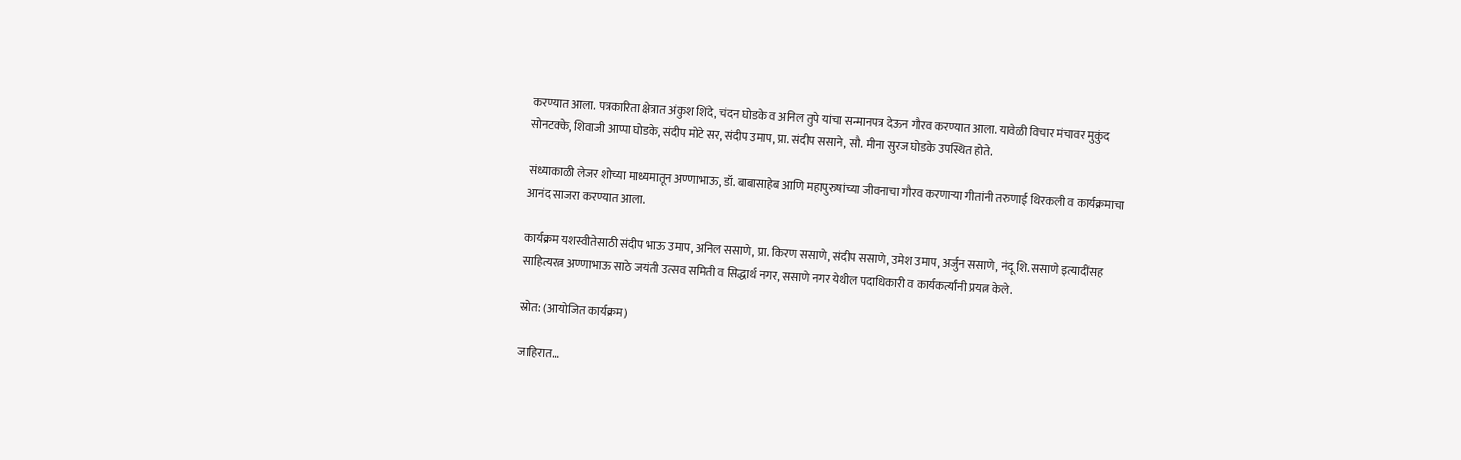करण्यात आला. पत्रकारिता क्षेत्रात अंकुश शिंदे, चंदन घोडके व अनिल तुपे यांचा सन्मानपत्र देऊन गौरव करण्यात आला. यावेळी विचार मंचावर मुकुंद सोनटक्के, शिवाजी आप्पा घोडके, संदीप मोटे सर, संदीप उमाप, प्रा. संदीप ससाने, सौ. मीना सुरज घोडके उपस्थित होते.

संध्याकाळी लेजर शोच्या माध्यमातून अण्णाभाऊ, डॉ. बाबासाहेब आणि महापुरुषांच्या जीवनाचा गौरव करणाऱ्या गीतांनी तरुणाई थिरकली व कार्यक्रमाचा आनंद साजरा करण्यात आला.

कार्यक्रम यशस्वीतेसाठी संदीप भाऊ उमाप, अनिल ससाणे, प्रा. किरण ससाणे, संदीप ससाणे, उमेश उमाप, अर्जुन ससाणे, नंदू शि. ससाणे इत्यादींसह साहित्यरत्न अण्णाभाऊ साठे जयंती उत्सव समिती व सिद्धार्थ नगर, ससाणे नगर येथील पदाधिकारी व कार्यकर्त्यांनी प्रयत्न केले.

स्रोत: (आयोजित कार्यक्रम)

जाहिरात…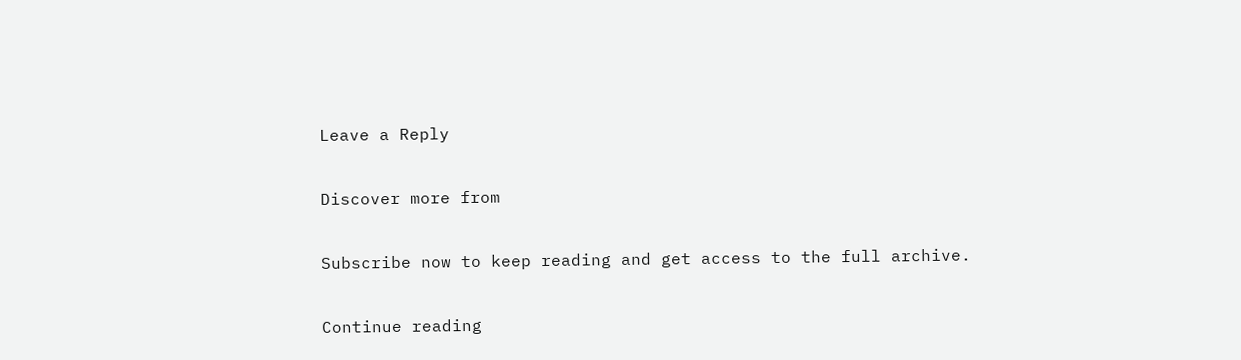Leave a Reply

Discover more from

Subscribe now to keep reading and get access to the full archive.

Continue reading